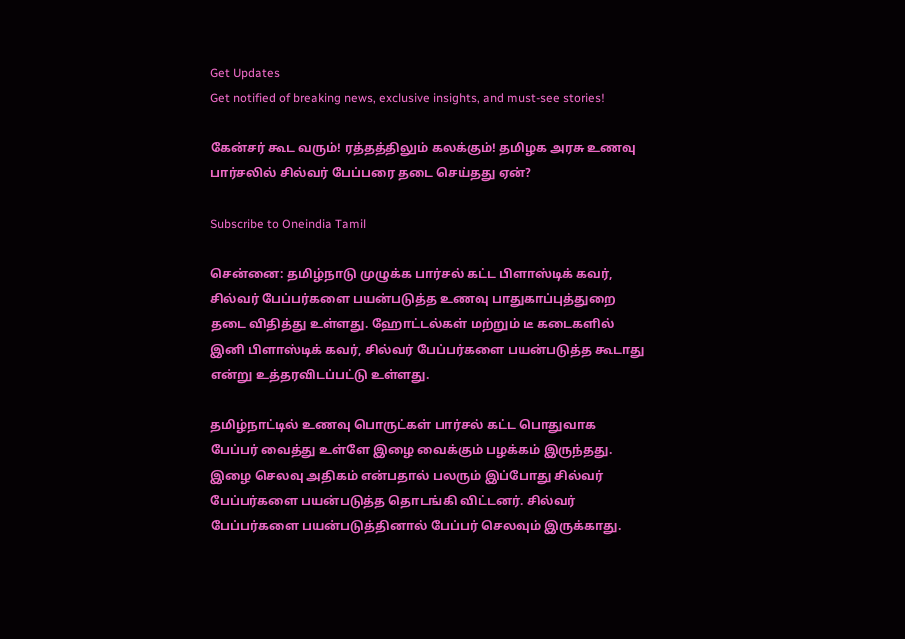Get Updates
Get notified of breaking news, exclusive insights, and must-see stories!

கேன்சர் கூட வரும்! ரத்தத்திலும் கலக்கும்! தமிழக அரசு உணவு பார்சலில் சில்வர் பேப்பரை தடை செய்தது ஏன்?

Subscribe to Oneindia Tamil

சென்னை: தமிழ்நாடு முழுக்க பார்சல் கட்ட பிளாஸ்டிக் கவர், சில்வர் பேப்பர்களை பயன்படுத்த உணவு பாதுகாப்புத்துறை தடை விதித்து உள்ளது. ஹோட்டல்கள் மற்றும் டீ கடைகளில் இனி பிளாஸ்டிக் கவர், சில்வர் பேப்பர்களை பயன்படுத்த கூடாது என்று உத்தரவிடப்பட்டு உள்ளது.

தமிழ்நாட்டில் உணவு பொருட்கள் பார்சல் கட்ட பொதுவாக பேப்பர் வைத்து உள்ளே இழை வைக்கும் பழக்கம் இருந்தது. இழை செலவு அதிகம் என்பதால் பலரும் இப்போது சில்வர் பேப்பர்களை பயன்படுத்த தொடங்கி விட்டனர். சில்வர் பேப்பர்களை பயன்படுத்தினால் பேப்பர் செலவும் இருக்காது.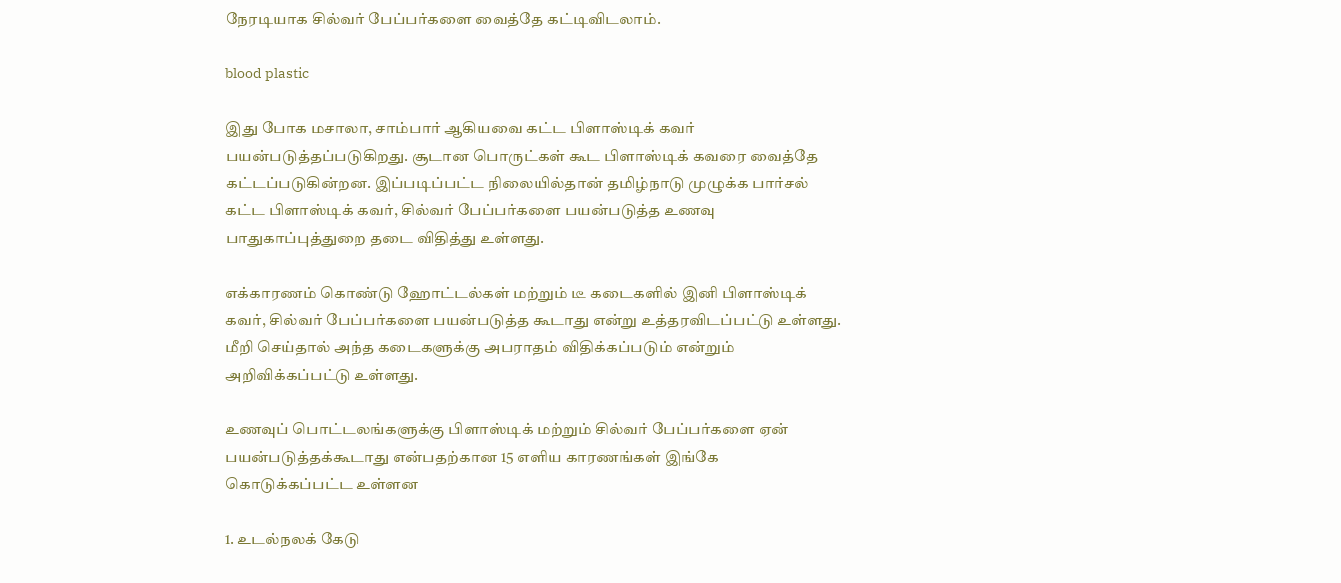நேரடியாக சில்வர் பேப்பர்களை வைத்தே கட்டிவிடலாம்.

blood plastic

இது போக மசாலா, சாம்பார் ஆகியவை கட்ட பிளாஸ்டிக் கவர் பயன்படுத்தப்படுகிறது. சூடான பொருட்கள் கூட பிளாஸ்டிக் கவரை வைத்தே கட்டப்படுகின்றன. இப்படிப்பட்ட நிலையில்தான் தமிழ்நாடு முழுக்க பார்சல் கட்ட பிளாஸ்டிக் கவர், சில்வர் பேப்பர்களை பயன்படுத்த உணவு பாதுகாப்புத்துறை தடை விதித்து உள்ளது.

எக்காரணம் கொண்டு ஹோட்டல்கள் மற்றும் டீ கடைகளில் இனி பிளாஸ்டிக் கவர், சில்வர் பேப்பர்களை பயன்படுத்த கூடாது என்று உத்தரவிடப்பட்டு உள்ளது. மீறி செய்தால் அந்த கடைகளுக்கு அபராதம் விதிக்கப்படும் என்றும் அறிவிக்கப்பட்டு உள்ளது.

உணவுப் பொட்டலங்களுக்கு பிளாஸ்டிக் மற்றும் சில்வர் பேப்பர்களை ஏன் பயன்படுத்தக்கூடாது என்பதற்கான 15 எளிய காரணங்கள் இங்கே கொடுக்கப்பட்ட உள்ளன

1. உடல்நலக் கேடு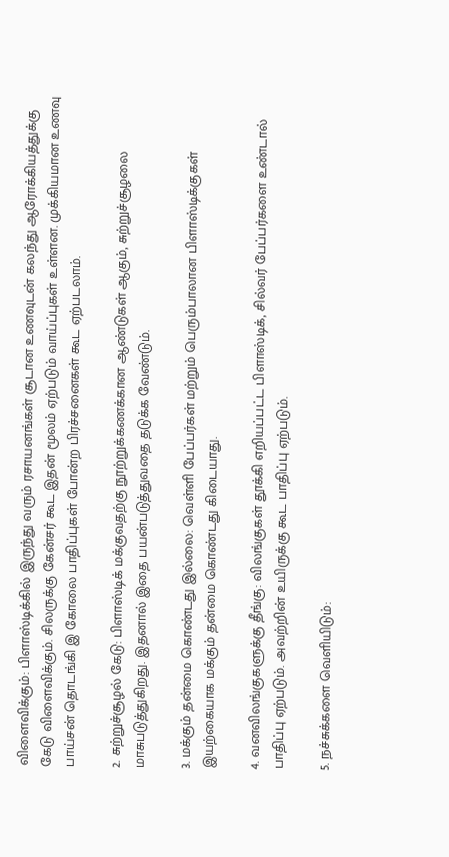விளைவிக்கும்: பிளாஸ்டிக்கில் இருந்து வரும் ரசாயனங்கள் சூடான உணவுடன் கலந்து ஆரோக்கியத்துக்கு கேடு விளைவிக்கும். சிலருக்கு கேன்சர் கூட இதன் மூலம் ஏற்படும் வாய்ப்புகள் உள்ளன. முக்கியமான உணவு பாய்சன் தொடங்கி இ கோலை பாதிப்புகள் போன்ற பிரச்சனைகள் கூட ஏற்படலாம்.

2. சுற்றுச்சூழல் கேடு: பிளாஸ்டிக் மக்குவதற்கு நூற்றுக்கணக்கான ஆண்டுகள் ஆகும், சுற்றுச்சூழலை மாசுபடுத்துகிறது. இதனால் இதை பயன்படுத்துவதை தடுக்க வேண்டும்.

3. மக்கும் தன்மை கொண்டது இல்லை: வெள்ளி பேப்பர்கள் மற்றும் பெரும்பாலான பிளாஸ்டிக்குகள் இயற்கையாக மக்கும் தன்மை கொண்டது கிடையாது.

4. வனவிலங்குகளுக்கு தீங்கு: விலங்குகள் தூக்கி எறியப்பட்ட பிளாஸ்டிக், சில்வர் பேப்பர்களை உண்டால் பாதிப்பு ஏற்படும். அவற்றின் உயிருக்கு கூட பாதிப்பு ஏற்படும்.

5. நச்சுக்களை வெளியிடும்: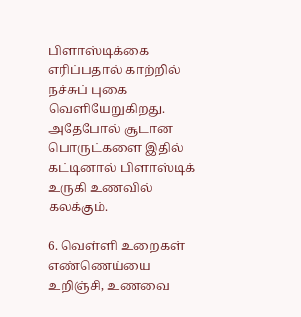பிளாஸ்டிக்கை எரிப்பதால் காற்றில் நச்சுப் புகை வெளியேறுகிறது. அதேபோல் சூடான பொருட்களை இதில் கட்டினால் பிளாஸ்டிக் உருகி உணவில் கலக்கும்.

6. வெள்ளி உறைகள் எண்ணெய்யை உறிஞ்சி, உணவை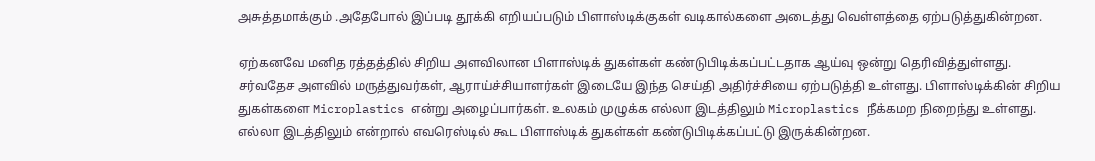அசுத்தமாக்கும் .அதேபோல் இப்படி தூக்கி எறியப்படும் பிளாஸ்டிக்குகள் வடிகால்களை அடைத்து வெள்ளத்தை ஏற்படுத்துகின்றன.

ஏற்கனவே மனித ரத்தத்தில் சிறிய அளவிலான பிளாஸ்டிக் துகள்கள் கண்டுபிடிக்கப்பட்டதாக ஆய்வு ஒன்று தெரிவித்துள்ளது. சர்வதேச அளவில் மருத்துவர்கள், ஆராய்ச்சியாளர்கள் இடையே இந்த செய்தி அதிர்ச்சியை ஏற்படுத்தி உள்ளது. பிளாஸ்டிக்கின் சிறிய துகள்களை Microplastics என்று அழைப்பார்கள். உலகம் முழுக்க எல்லா இடத்திலும் Microplastics நீக்கமற நிறைந்து உள்ளது. எல்லா இடத்திலும் என்றால் எவரெஸ்டில் கூட பிளாஸ்டிக் துகள்கள் கண்டுபிடிக்கப்பட்டு இருக்கின்றன.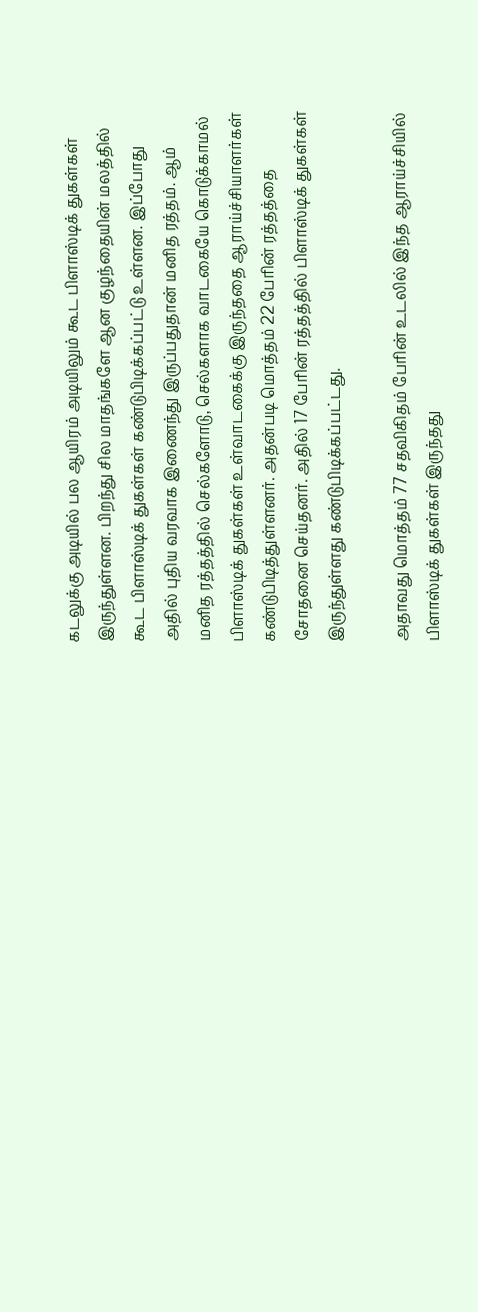கடலுக்கு அடியில் பல ஆயிரம் அடியிலும் கூட பிளாஸ்டிக் துகள்கள் இருந்துள்ளன. பிறந்து சில மாதங்களே ஆன குழந்தையின் மலத்தில் கூட பிளாஸ்டிக் துகள்கள் கண்டுபிடிக்கப்பட்டு உள்ளன. இப்போது அதில் புதிய வரவாக இணைந்து இருப்பதுதான் மனித ரத்தம். ஆம் மனித ரத்தத்தில் செல்களோடு, செல்களாக வாடகையே கொடுக்காமல் பிளாஸ்டிக் துகள்கள் உள்வாடகைக்கு இருந்ததை ஆராய்ச்சியாளர்கள் கண்டுபிடித்துள்ளனர். அதன்படி மொத்தம் 22 பேரின் ரத்தத்தை சோதனை செய்தனர். அதில் 17 பேரின் ரத்தத்தில் பிளாஸ்டிக் துகள்கள் இருந்துள்ளது கண்டுபிடிக்கப்பட்டது.

அதாவது மொத்தம் 77 சதவிகிதம் பேரின் உடலில் இந்த ஆராய்ச்சியில் பிளாஸ்டிக் துகள்கள் இருந்தது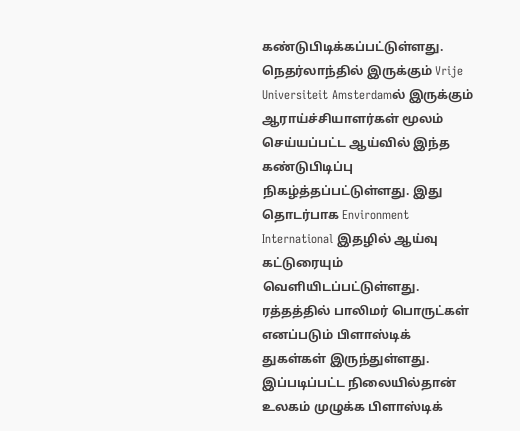கண்டுபிடிக்கப்பட்டுள்ளது. நெதர்லாந்தில் இருக்கும் Vrije Universiteit Amsterdamல் இருக்கும் ஆராய்ச்சியாளர்கள் மூலம் செய்யப்பட்ட ஆய்வில் இந்த கண்டுபிடிப்பு நிகழ்த்தப்பட்டுள்ளது. இது தொடர்பாக Environment International இதழில் ஆய்வு கட்டுரையும் வெளியிடப்பட்டுள்ளது. ரத்தத்தில் பாலிமர் பொருட்கள் எனப்படும் பிளாஸ்டிக் துகள்கள் இருந்துள்ளது. இப்படிப்பட்ட நிலையில்தான் உலகம் முழுக்க பிளாஸ்டிக்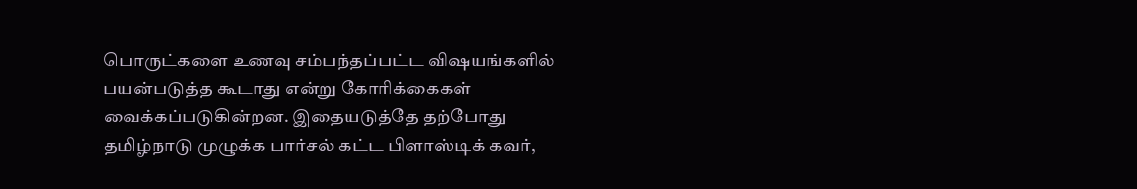பொருட்களை உணவு சம்பந்தப்பட்ட விஷயங்களில் பயன்படுத்த கூடாது என்று கோரிக்கைகள் வைக்கப்படுகின்றன. இதையடுத்தே தற்போது தமிழ்நாடு முழுக்க பார்சல் கட்ட பிளாஸ்டிக் கவர்,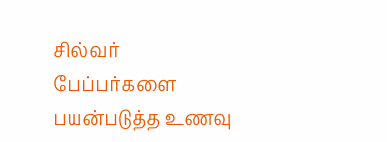சில்வர் பேப்பர்களை பயன்படுத்த உணவு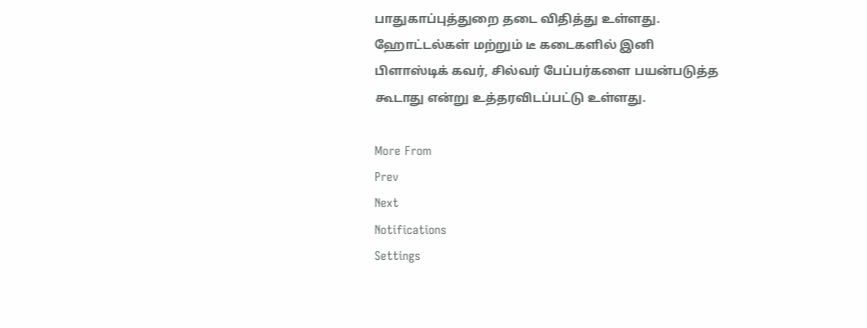பாதுகாப்புத்துறை தடை விதித்து உள்ளது. ஹோட்டல்கள் மற்றும் டீ கடைகளில் இனி பிளாஸ்டிக் கவர், சில்வர் பேப்பர்களை பயன்படுத்த கூடாது என்று உத்தரவிடப்பட்டு உள்ளது.

More From
Prev
Next
Notifications
Settings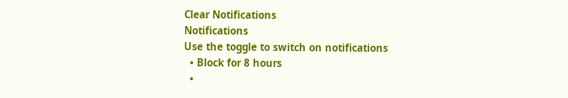Clear Notifications
Notifications
Use the toggle to switch on notifications
  • Block for 8 hours
  •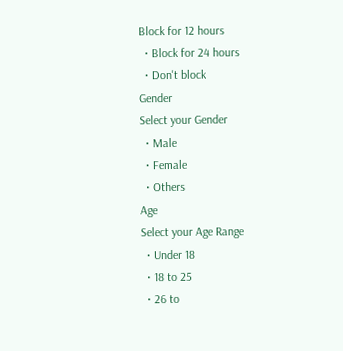Block for 12 hours
  • Block for 24 hours
  • Don't block
Gender
Select your Gender
  • Male
  • Female
  • Others
Age
Select your Age Range
  • Under 18
  • 18 to 25
  • 26 to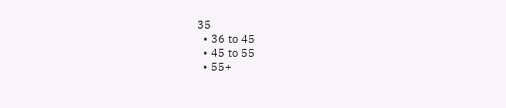35
  • 36 to 45
  • 45 to 55
  • 55+